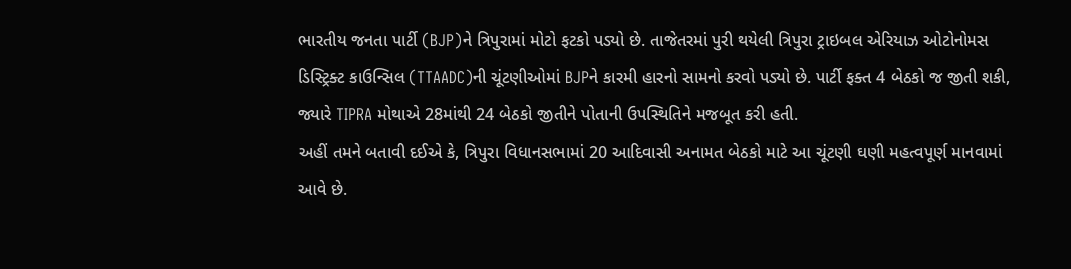ભારતીય જનતા પાર્ટી (BJP)ને ત્રિપુરામાં મોટો ફટકો પડ્યો છે. તાજેતરમાં પુરી થયેલી ત્રિપુરા ટ્રાઇબલ એરિયાઝ ઓટોનોમસ ડિસ્ટ્રિક્ટ કાઉન્સિલ (TTAADC)ની ચૂંટણીઓમાં BJPને કારમી હારનો સામનો કરવો પડ્યો છે. પાર્ટી ફક્ત 4 બેઠકો જ જીતી શકી, જ્યારે TIPRA મોથાએ 28માંથી 24 બેઠકો જીતીને પોતાની ઉપસ્થિતિને મજબૂત કરી હતી.
અહીં તમને બતાવી દઈએ કે, ત્રિપુરા વિધાનસભામાં 20 આદિવાસી અનામત બેઠકો માટે આ ચૂંટણી ઘણી મહત્વપૂર્ણ માનવામાં આવે છે.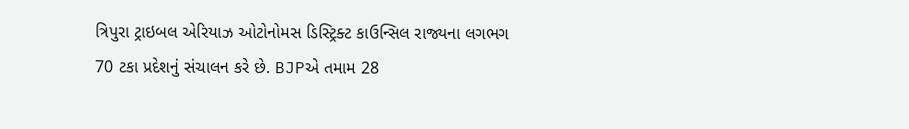ત્રિપુરા ટ્રાઇબલ એરિયાઝ ઓટોનોમસ ડિસ્ટ્રિક્ટ કાઉન્સિલ રાજ્યના લગભગ 70 ટકા પ્રદેશનું સંચાલન કરે છે. BJPએ તમામ 28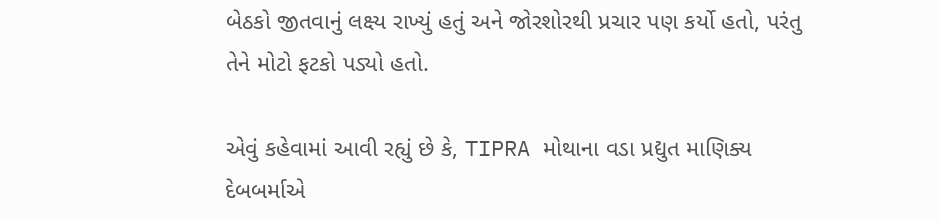બેઠકો જીતવાનું લક્ષ્ય રાખ્યું હતું અને જોરશોરથી પ્રચાર પણ કર્યો હતો, પરંતુ તેને મોટો ફટકો પડ્યો હતો.

એવું કહેવામાં આવી રહ્યું છે કે, TIPRA મોથાના વડા પ્રદ્યુત માણિક્ય દેબબર્માએ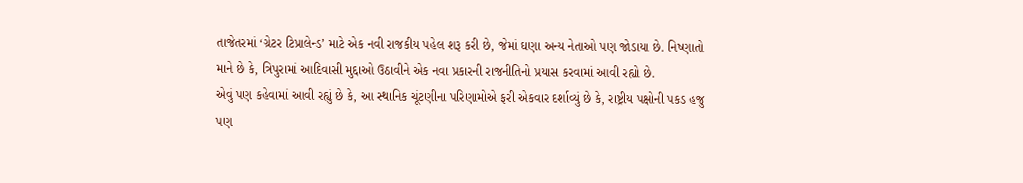તાજેતરમાં ‘ગ્રેટર ટિપ્રાલેન્ડ’ માટે એક નવી રાજકીય પહેલ શરૂ કરી છે, જેમાં ઘણા અન્ય નેતાઓ પણ જોડાયા છે. નિષ્ણાતો માને છે કે, ત્રિપુરામાં આદિવાસી મુદ્દાઓ ઉઠાવીને એક નવા પ્રકારની રાજનીતિનો પ્રયાસ કરવામાં આવી રહ્યો છે.
એવું પણ કહેવામાં આવી રહ્યું છે કે, આ સ્થાનિક ચૂંટણીના પરિણામોએ ફરી એકવાર દર્શાવ્યું છે કે, રાષ્ટ્રીય પક્ષોની પકડ હજુ પણ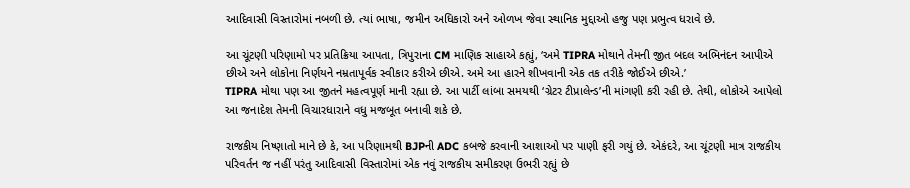આદિવાસી વિસ્તારોમાં નબળી છે. ત્યાં ભાષા, જમીન અધિકારો અને ઓળખ જેવા સ્થાનિક મુદ્દાઓ હજુ પણ પ્રભુત્વ ધરાવે છે.

આ ચૂંટણી પરિણામો પર પ્રતિક્રિયા આપતા, ત્રિપુરાના CM માણિક સાહાએ કહ્યું, ‘અમે TIPRA મોથાને તેમની જીત બદલ અભિનંદન આપીએ છીએ અને લોકોના નિર્ણયને નમ્રતાપૂર્વક સ્વીકાર કરીએ છીએ. અમે આ હારને શીખવાની એક તક તરીકે જોઈએ છીએ.’
TIPRA મોથા પણ આ જીતને મહત્વપૂર્ણ માની રહ્યા છે. આ પાર્ટી લાંબા સમયથી ‘ગ્રેટર ટીપ્રાલેન્ડ’ની માંગણી કરી રહી છે. તેથી, લોકોએ આપેલો આ જનાદેશ તેમની વિચારધારાને વધુ મજબૂત બનાવી શકે છે.

રાજકીય નિષ્ણાતો માને છે કે, આ પરિણામથી BJPની ADC કબજે કરવાની આશાઓ પર પાણી ફરી ગયું છે. એકંદરે, આ ચૂંટણી માત્ર રાજકીય પરિવર્તન જ નહીં પરંતુ આદિવાસી વિસ્તારોમાં એક નવું રાજકીય સમીકરણ ઉભરી રહ્યું છે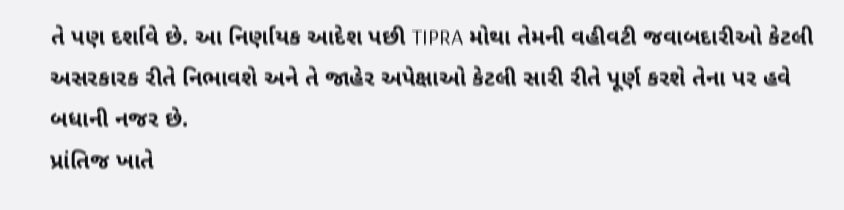તે પણ દર્શાવે છે. આ નિર્ણાયક આદેશ પછી TIPRA મોથા તેમની વહીવટી જવાબદારીઓ કેટલી અસરકારક રીતે નિભાવશે અને તે જાહેર અપેક્ષાઓ કેટલી સારી રીતે પૂર્ણ કરશે તેના પર હવે બધાની નજર છે.
પ્રાંતિજ ખાતે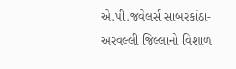એ.પી.જવેલર્સ સાબરકાંઠા-અરવલ્લી જિલ્લાનો વિશાળ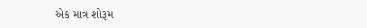એક માત્ર શોરૂમ